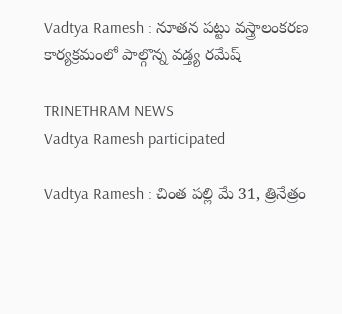Vadtya Ramesh : నూతన పట్టు వస్త్రాలంకరణ కార్యక్రమంలో పాల్గొన్న వడ్త్య రమేష్

TRINETHRAM NEWS
Vadtya Ramesh participated

Vadtya Ramesh : చింత పల్లి మే 31, త్రినేత్రం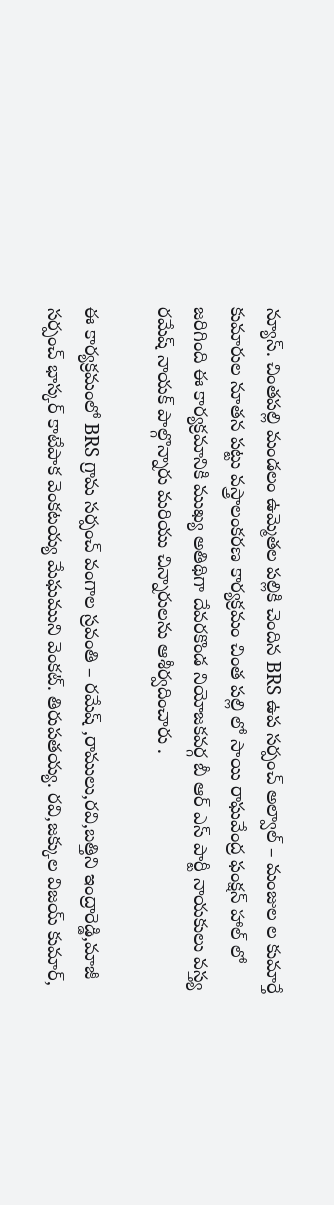న్యూస్. చింతపల్లి మండలం ఉమ్మెతల పల్లికి చెందిన BRS ఉప సర్పంచ్ అల్వాల్ – మంజుల ల కుమార్తే కుమారుల నూతన పట్టు వస్త్రాలంకరణ కార్యక్రమం చింత పల్లి లో సాయి రాఘవేంద్ర ఫంక్షన్ హాల్ లో జరిగింది ఈ కార్యక్రమానికి ముఖ్య అతిథిగా దేవరకొండ నియోజకవర్గ బీ ఆర్ ఎస్ పార్టీ నాయకులు వస్త్య రమేష్ నాయక్ పాల్గొన్నారు మరియు చిన్నారులను ఆశీర్వదించారు .

ఈ కార్యక్రమంలో BRS గ్రామ సర్పంచ్ వంగాల స్రవంతి – రమేష్ ,రాములు,రవి,బత్తిని ఇంద్రారెడ్డి,మాజీ సర్పంచ్ భాస్కర్ కాటేపాక వెంకటయ్య మేఘముని వెంకట్. తిరుపతయ్య. రవి,జక్కుల విజయ్ కుమార్,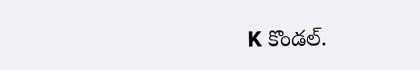K కొండల్.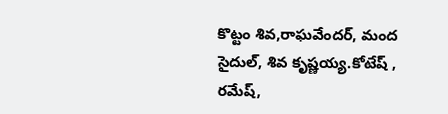కొట్టం శివ,రాఘవేందర్, మంద సైదుల్, శివ కృష్ణయ్య.కోటేష్ , రమేష్,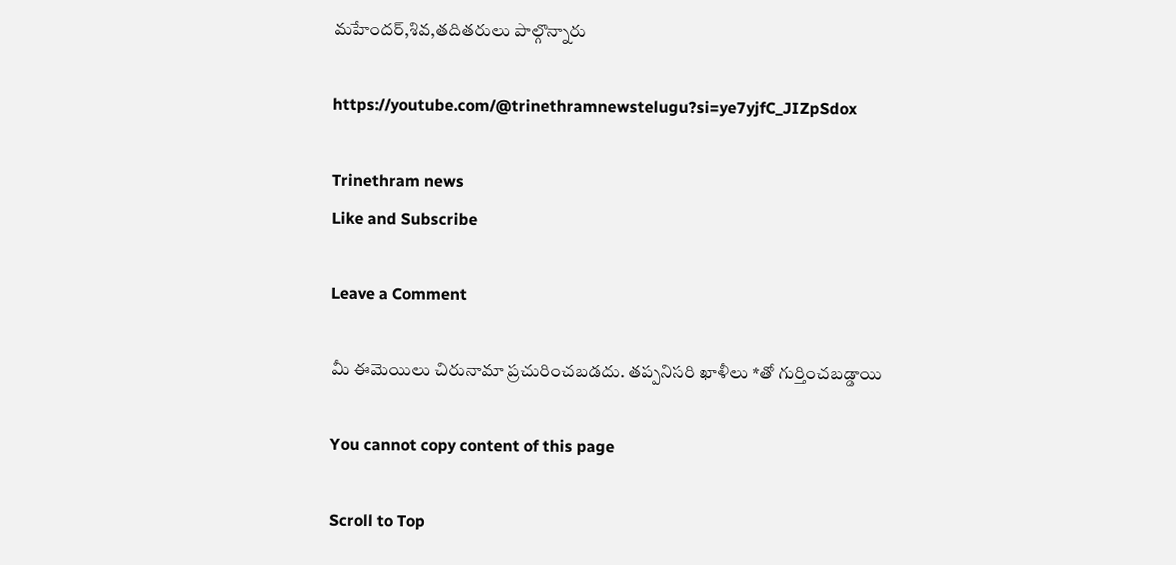మహేందర్,శివ,తదితరులు పాల్గొన్నారు

https://youtube.com/@trinethramnewstelugu?si=ye7yjfC_JIZpSdox

Trinethram news
Like and Subscribe

Leave a Comment

మీ ఈమెయిలు చిరునామా ప్రచురించబడదు. తప్పనిసరి ఖాళీలు *తో గుర్తించబడ్డాయి

You cannot copy content of this page

Scroll to Top